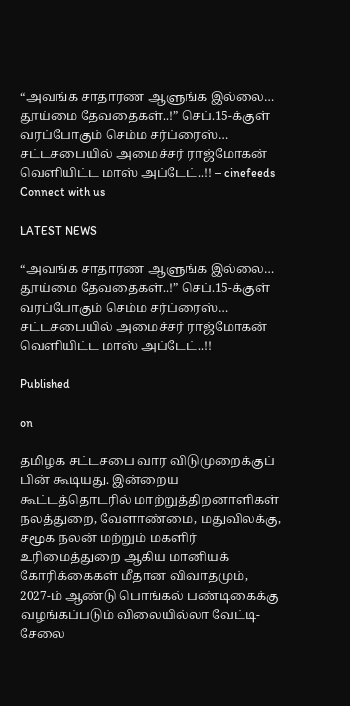“அவங்க சாதாரண ஆளுங்க இல்லை… தூய்மை தேவதைகள்..!” செப்.15-க்குள் வரப்போகும் செம்ம சர்ப்ரைஸ்… சட்டசபையில் அமைச்சர் ராஜ்மோகன் வெளியிட்ட மாஸ் அப்டேட்..!! – cinefeeds
Connect with us

LATEST NEWS

“அவங்க சாதாரண ஆளுங்க இல்லை… தூய்மை தேவதைகள்..!” செப்.15-க்குள் வரப்போகும் செம்ம சர்ப்ரைஸ்… சட்டசபையில் அமைச்சர் ராஜ்மோகன் வெளியிட்ட மாஸ் அப்டேட்..!!

Published

on

தமிழக சட்டசபை வார விடுமுறைக்குப் பின் கூடியது. இன்றைய கூட்டத்தொடரில் மாற்றுத்திறனாளிகள் நலத்துறை, வேளாண்மை, மதுவிலக்கு, சமூக நலன் மற்றும் மகளிர் உரிமைத்துறை ஆகிய மானியக் கோரிக்கைகள் மீதான விவாதமும், 2027-ம் ஆண்டு பொங்கல் பண்டிகைக்கு வழங்கப்படும் விலையில்லா வேட்டி-சேலை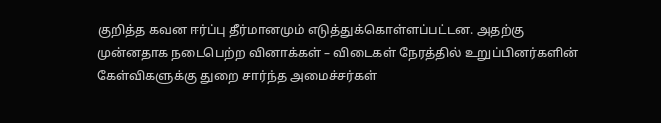குறித்த கவன ஈர்ப்பு தீர்மானமும் எடுத்துக்கொள்ளப்பட்டன. அதற்கு முன்னதாக நடைபெற்ற வினாக்கள் – விடைகள் நேரத்தில் உறுப்பினர்களின் கேள்விகளுக்கு துறை சார்ந்த அமைச்சர்கள்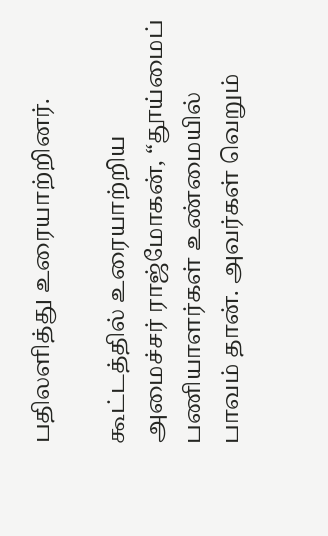பதிலளித்து உரையாற்றினர்.

கூட்டத்தில் உரையாற்றிய அமைச்சர் ராஜ்மோகன், “தூய்மைப் பணியாளர்கள் உண்மையில் பாவம் தான். அவர்கள் வெறும்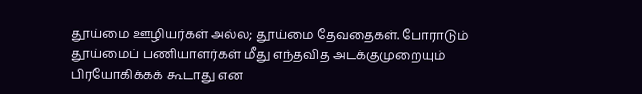தூய்மை ஊழியர்கள் அல்ல; தூய்மை தேவதைகள். போராடும் தூய்மைப் பணியாளர்கள் மீது எந்தவித அடக்குமுறையும் பிரயோகிக்கக் கூடாது என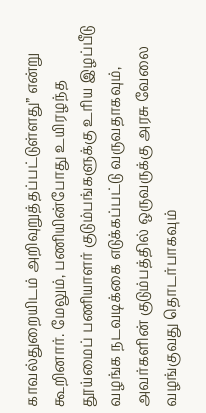காவல்துறையிடம் அறிவுறுத்தப்பட்டுள்ளது” என்று கூறினார். மேலும், பணியின்போது உயிரழந்த தூய்மைப் பணியாளர் குடும்பங்களுக்கு உரிய இழப்பீடு வழங்க நடவடிக்கை எடுக்கப்பட்டு வருவதாகவும், அவர்களின் குடும்பத்தில் ஒருவருக்கு அரசு வேலை வழங்குவது தொடர்பாகவும்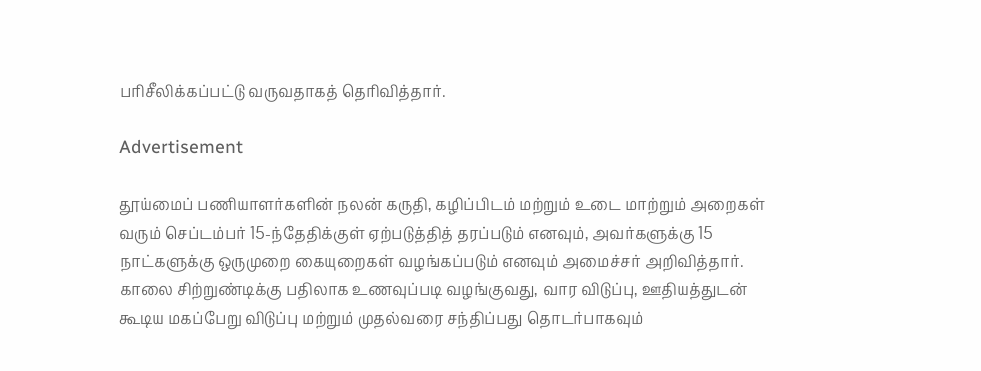பரிசீலிக்கப்பட்டு வருவதாகத் தெரிவித்தார்.

Advertisement

தூய்மைப் பணியாளர்களின் நலன் கருதி, கழிப்பிடம் மற்றும் உடை மாற்றும் அறைகள் வரும் செப்டம்பர் 15-ந்தேதிக்குள் ஏற்படுத்தித் தரப்படும் எனவும், அவர்களுக்கு 15 நாட்களுக்கு ஒருமுறை கையுறைகள் வழங்கப்படும் எனவும் அமைச்சர் அறிவித்தார். காலை சிற்றுண்டிக்கு பதிலாக உணவுப்படி வழங்குவது, வார விடுப்பு, ஊதியத்துடன் கூடிய மகப்பேறு விடுப்பு மற்றும் முதல்வரை சந்திப்பது தொடர்பாகவும்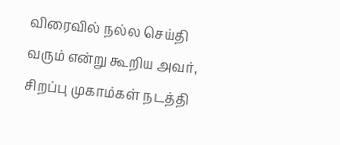விரைவில் நல்ல செய்தி வரும் என்று கூறிய அவர், சிறப்பு முகாம்கள் நடத்தி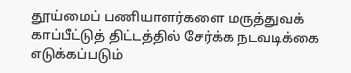தூய்மைப் பணியாளர்களை மருத்துவக் காப்பீட்டுத் திட்டத்தில் சேர்க்க நடவடிக்கை எடுக்கப்படும்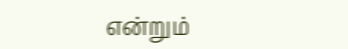என்றும்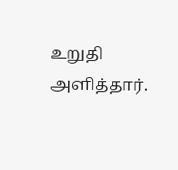உறுதி அளித்தார்.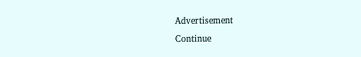Advertisement
Continue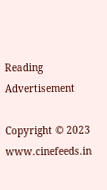Reading
Advertisement

Copyright © 2023 www.cinefeeds.in